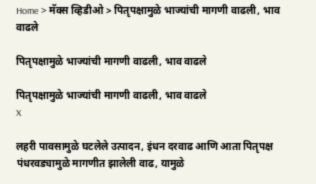Home > मॅक्स व्हिडीओ > पितृपक्षामुळे भाज्यांची मागणी वाढली, भाव वाढले

पितृपक्षामुळे भाज्यांची मागणी वाढली, भाव वाढले

पितृपक्षामुळे भाज्यांची मागणी वाढली, भाव वाढले
X

लहरी पावसामुळे घटलेले उत्पादन, इंधन दरवाढ आणि आता पितृपक्ष पंधरवड्यामुळे मागणीत झालेली वाढ, यामुळे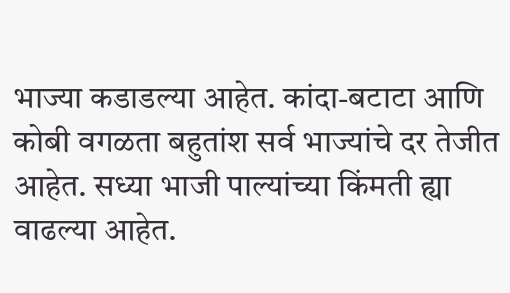भाज्या कडाडल्या आहेत. कांदा-बटाटा आणि कोबी वगळता बहुतांश सर्व भाज्यांचे दर तेजीत आहेत. सध्या भाजी पाल्यांच्या किंमती ह्या वाढल्या आहेत.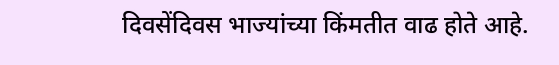दिवसेंदिवस भाज्यांच्या किंमतीत वाढ होते आहे.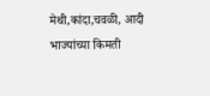मेथी,कांदा,चवळी, आदी भाज्यांच्या किमती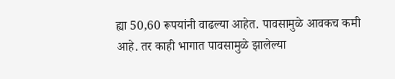ह्या 50,60 रूपयांनी वाढल्या आहेत. पावसामुळे आवकच कमी आहे. तर काही भागात पावसामुळे झालेल्या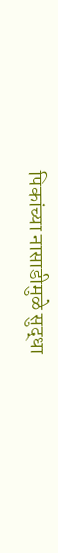पिकांच्या नासाडीमुळे सुद्धा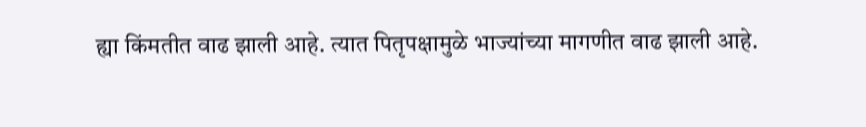ह्या किंमतीत वाढ झाली आहे. त्यात पितृपक्षामुळे भाज्यांच्या मागणीत वाढ झाली आहे.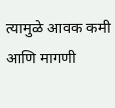त्यामुळे आवक कमी आणि मागणी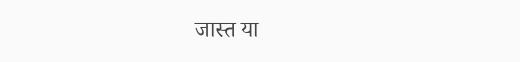जास्त या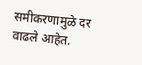समीकरणामुळे दर वाढले आहेत.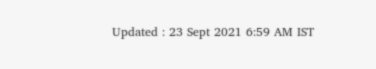Updated : 23 Sept 2021 6:59 AM IST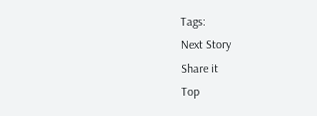Tags:
Next Story
Share it
Top